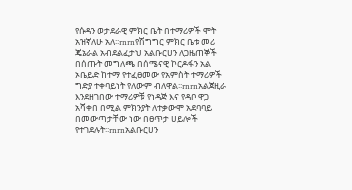የሱዳን ወታደራዊ ምክር ቤት በተማሪዎች ሞት አዝኛለሁ አለ፡፡rnrnየሽግግር ምክር ቤቱ መሪ ጄኔራል አብደልፈታህ አልቡርሀን ለጋዜጠኞች በሰጡት መግለጫ በሰሜናዊ ኮርዶፋን አል ኦቤይድ ከተማ የተፈፀመው የአምስት ተማሪዎች ግድያ ተቀባይነት የለውም ብለዋል፡፡rnrnአልጀዚራ እንደዘገበው ተማሪዎቹ የነዳጅ እና የዳቦ ዋጋ አሻቀበ በሚል ምክንያት ለተቃውሞ አደባባይ በመውጣታቸው ነው በፀጥታ ሀይሎች የተገደሉት፡፡rnrnአልቡርሀን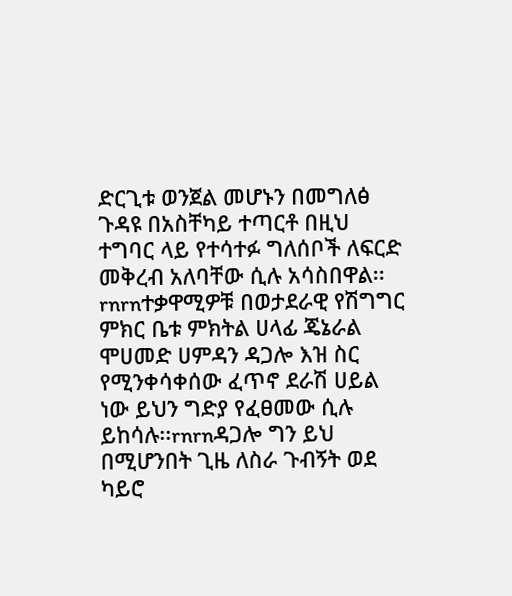ድርጊቱ ወንጀል መሆኑን በመግለፅ ጉዳዩ በአስቸካይ ተጣርቶ በዚህ ተግባር ላይ የተሳተፉ ግለሰቦች ለፍርድ መቅረብ አለባቸው ሲሉ አሳስበዋል፡፡rnrnተቃዋሚዎቹ በወታደራዊ የሽግግር ምክር ቤቱ ምክትል ሀላፊ ጄኔራል ሞሀመድ ሀምዳን ዳጋሎ እዝ ስር የሚንቀሳቀሰው ፈጥኖ ደራሽ ሀይል ነው ይህን ግድያ የፈፀመው ሲሉ ይከሳሉ፡፡rnrnዳጋሎ ግን ይህ በሚሆንበት ጊዜ ለስራ ጉብኝት ወደ ካይሮ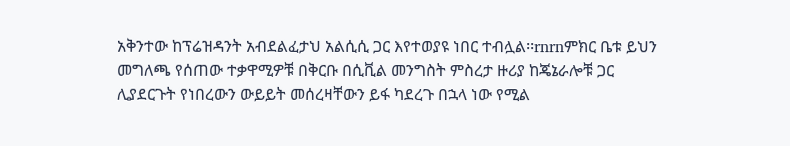አቅንተው ከፕሬዝዳንት አብደልፈታህ አልሲሲ ጋር እየተወያዩ ነበር ተብሏል፡፡rnrnምክር ቤቱ ይህን መግለጫ የሰጠው ተቃዋሚዎቹ በቅርቡ በሲቪል መንግስት ምስረታ ዙሪያ ከጄኔራሎቹ ጋር ሊያደርጉት የነበረውን ውይይት መሰረዛቸውን ይፋ ካደረጉ በኋላ ነው የሚል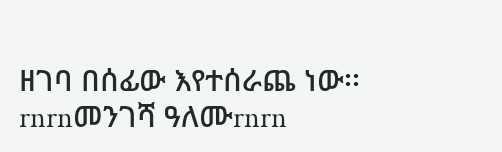ዘገባ በሰፊው እየተሰራጨ ነው፡፡rnrnመንገሻ ዓለሙrnrn